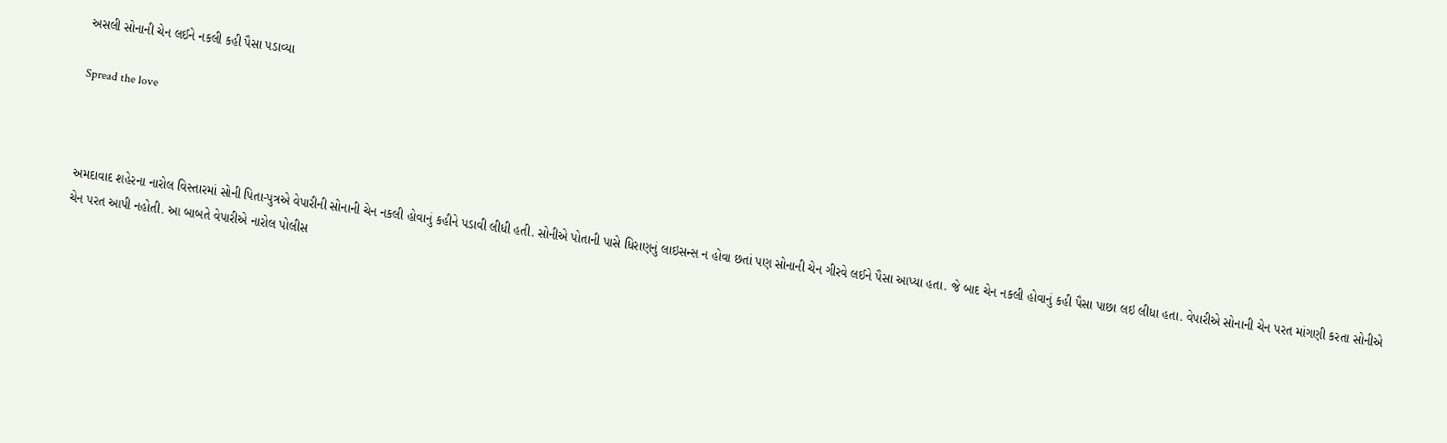અસલી સોનાની ચેન લઈને નકલી કહી પૈસા પડાવ્યા

Spread the love



અમદાવાદ શહેરના નારોલ વિસ્તારમાં સોની પિતા-પુત્રએ વેપારીની સોનાની ચેન નકલી હોવાનું કહીને પડાવી લીધી હતી. સોનીએ પોતાની પાસે ધિરાણનું લાઇસન્સ ન હોવા છતાં પણ સોનાની ચેન ગીરવે લઈને પૈસા આપ્યા હતા. જે બાદ ચેન નકલી હોવાનું કહી પૈસા પાછા લઇ લીધા હતા. વેપારીએ સોનાની ચેન પરત માંગણી કરતા સોનીએ ચેન પરત આપી નહોતી. આ બાબતે વેપારીએ નારોલ પોલીસ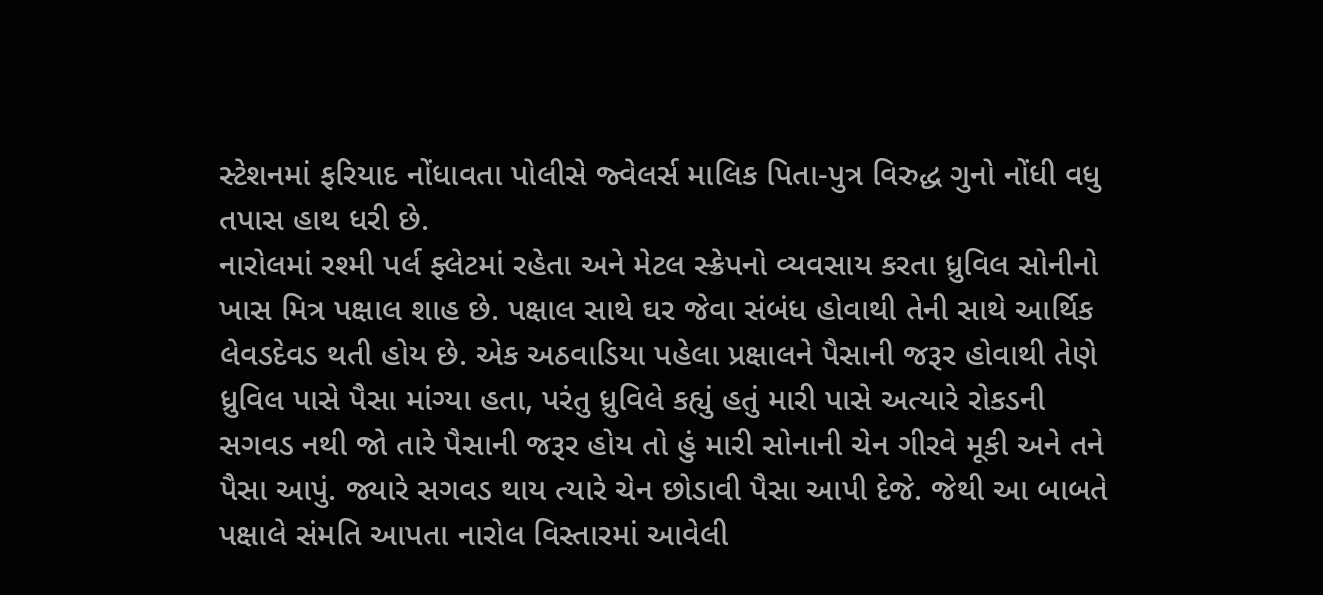સ્ટેશનમાં ફરિયાદ નોંધાવતા પોલીસે જ્વેલર્સ માલિક પિતા-પુત્ર વિરુદ્ધ ગુનો નોંધી વધુ તપાસ હાથ ધરી છે.
નારોલમાં રશ્મી પર્લ ફ્લેટમાં રહેતા અને મેટલ સ્ક્રેપનો વ્યવસાય કરતા ધ્રુવિલ સોનીનો ખાસ મિત્ર પક્ષાલ શાહ છે. પક્ષાલ સાથે ઘર જેવા સંબંધ હોવાથી તેની સાથે આર્થિક લેવડદેવડ થતી હોય છે. એક અઠવાડિયા પહેલા પ્રક્ષાલને પૈસાની જરૂર હોવાથી તેણે ધ્રુવિલ પાસે પૈસા માંગ્યા હતા, પરંતુ ધ્રુવિલે કહ્યું હતું મારી પાસે અત્યારે રોકડની સગવડ નથી જો તારે પૈસાની જરૂર હોય તો હું મારી સોનાની ચેન ગીરવે મૂકી અને તને પૈસા આપું. જ્યારે સગવડ થાય ત્યારે ચેન છોડાવી પૈસા આપી દેજે. જેથી આ બાબતે પક્ષાલે સંમતિ આપતા નારોલ વિસ્તારમાં આવેલી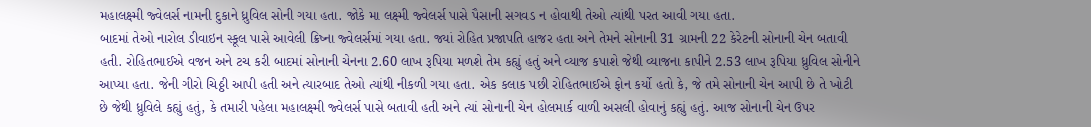મહાલક્ષ્મી જ્વેલર્સ નામની દુકાને ધ્રુવિલ સોની ગયા હતા. જોકે મા લક્ષ્મી જ્વેલર્સ પાસે પૈસાની સગવડ ન હોવાથી તેઓ ત્યાંથી પરત આવી ગયા હતા.
બાદમાં તેઓ નારોલ ડીવાઇન સ્કૂલ પાસે આવેલી ક્રિષ્ના જ્વેલર્સમાં ગયા હતા. જ્યાં રોહિત પ્રજાપતિ હાજર હતા અને તેમને સોનાની 31 ગ્રામની 22 કેરેટની સોનાની ચેન બતાવી હતી. રોહિતભાઈએ વજન અને ટચ કરી બાદમાં સોનાની ચેનના 2.60 લાખ રૂપિયા મળશે તેમ કહ્યું હતું અને વ્યાજ કપાશે જેથી વ્યાજના કાપીને 2.53 લાખ રૂપિયા ધ્રુવિલ સોનીને આપ્યા હતા. જેની ગીરો ચિઠ્ઠી આપી હતી અને ત્યારબાદ તેઓ ત્યાંથી નીકળી ગયા હતા. એક કલાક પછી રોહિતભાઈએ ફોન કર્યો હતો કે, જે તમે સોનાની ચેન આપી છે તે ખોટી છે જેથી ધ્રુવિલે કહ્યું હતું, કે તમારી પહેલા મહાલક્ષ્મી જ્વેલર્સ પાસે બતાવી હતી અને ત્યાં સોનાની ચેન હોલમાર્ક વાળી અસલી હોવાનું કહ્યું હતું. આજ સોનાની ચેન ઉપર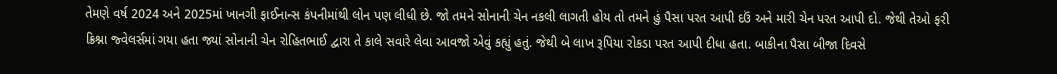તેમણે વર્ષ 2024 અને 2025માં ખાનગી ફાઈનાન્સ કંપનીમાંથી લોન પણ લીધી છે. જો તમને સોનાની ચેન નકલી લાગતી હોય તો તમને હું પૈસા પરત આપી દઉં અને મારી ચેન પરત આપી દો. જેથી તેઓ ફરી ક્રિશ્ના જ્વેલર્સમાં ગયા હતા જ્યાં સોનાની ચેન રોહિતભાઈ દ્વારા તે કાલે સવારે લેવા આવજો એવું કહ્યું હતું. જેથી બે લાખ રૂપિયા રોકડા પરત આપી દીધા હતા. બાકીના પૈસા બીજા દિવસે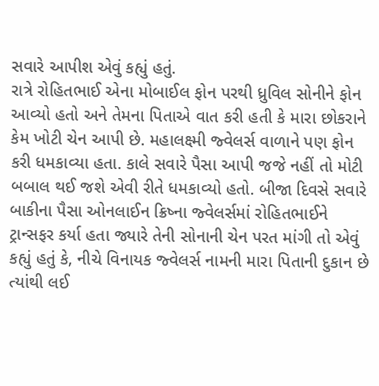સવારે આપીશ એવું કહ્યું હતું.
રાત્રે રોહિતભાઈ એના મોબાઈલ ફોન પરથી ધ્રુવિલ સોનીને ફોન આવ્યો હતો અને તેમના પિતાએ વાત કરી હતી કે મારા છોકરાને કેમ ખોટી ચેન આપી છે. મહાલક્ષ્મી જ્વેલર્સ વાળાને પણ ફોન કરી ધમકાવ્યા હતા. કાલે સવારે પૈસા આપી જજે નહીં તો મોટી બબાલ થઈ જશે એવી રીતે ધમકાવ્યો હતો. બીજા દિવસે સવારે બાકીના પૈસા ઓનલાઈન ક્રિષ્ના જ્વેલર્સમાં રોહિતભાઈને ટ્રાન્સફર કર્યા હતા જ્યારે તેની સોનાની ચેન પરત માંગી તો એવું કહ્યું હતું કે, નીચે વિનાયક જ્વેલર્સ નામની મારા પિતાની દુકાન છે ત્યાંથી લઈ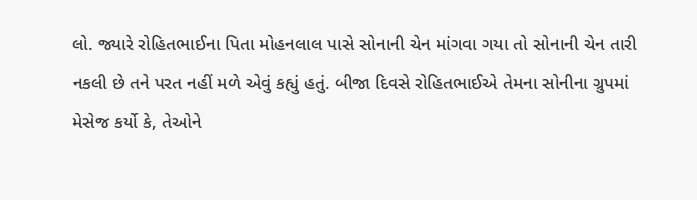લો. જ્યારે રોહિતભાઈના પિતા મોહનલાલ પાસે સોનાની ચેન માંગવા ગયા તો સોનાની ચેન તારી નકલી છે તને પરત નહીં મળે એવું કહ્યું હતું. બીજા દિવસે રોહિતભાઈએ તેમના સોનીના ગ્રુપમાં મેસેજ કર્યો કે, તેઓને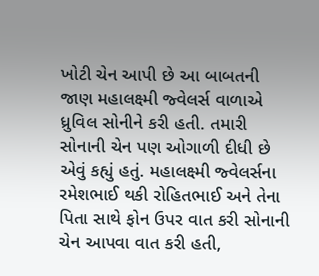ખોટી ચેન આપી છે આ બાબતની જાણ મહાલક્ષ્મી જ્વેલર્સ વાળાએ ધ્રુવિલ સોનીને કરી હતી. તમારી સોનાની ચેન પણ ઓગાળી દીધી છે એવું કહ્યું હતું. મહાલક્ષ્મી જ્વેલર્સના રમેશભાઈ થકી રોહિતભાઈ અને તેના પિતા સાથે ફોન ઉપર વાત કરી સોનાની ચેન આપવા વાત કરી હતી,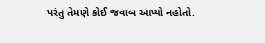પરંતુ તેમણે કોઈ જવાબ આપ્યો નહોતો.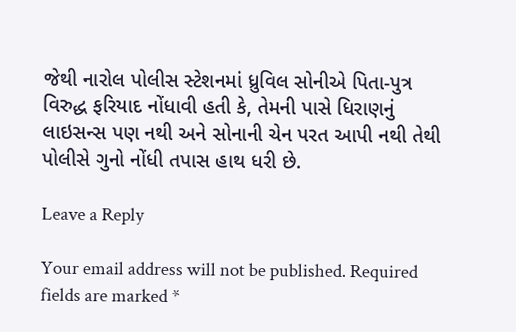જેથી નારોલ પોલીસ સ્ટેશનમાં ધ્રુવિલ સોનીએ પિતા-પુત્ર વિરુદ્ધ ફરિયાદ નોંધાવી હતી કે, તેમની પાસે ધિરાણનું લાઇસન્સ પણ નથી અને સોનાની ચેન પરત આપી નથી તેથી પોલીસે ગુનો નોંધી તપાસ હાથ ધરી છે.

Leave a Reply

Your email address will not be published. Required fields are marked *